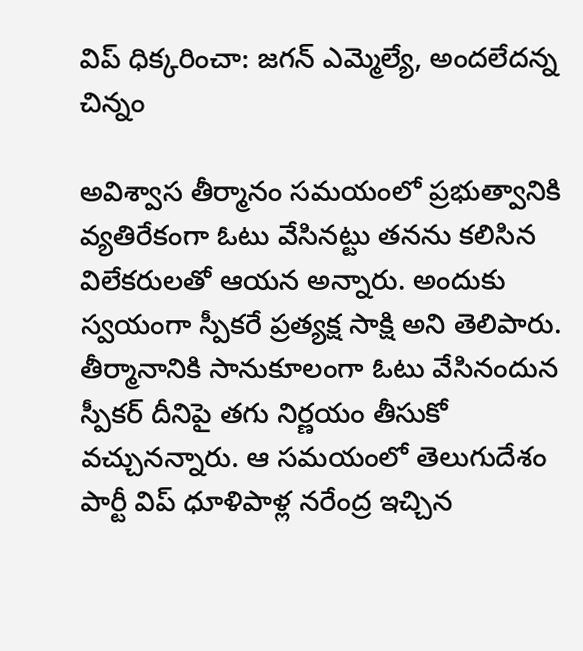విప్ ధిక్కరించా: జగన్ ఎమ్మెల్యే, అందలేదన్న చిన్నం

అవిశ్వాస తీర్మానం సమయంలో ప్రభుత్వానికి వ్యతిరేకంగా ఓటు వేసినట్టు తనను కలిసిన విలేకరులతో ఆయన అన్నారు. అందుకు స్వయంగా స్పీకరే ప్రత్యక్ష సాక్షి అని తెలిపారు. తీర్మానానికి సానుకూలంగా ఓటు వేసినందున స్పీకర్ దీనిపై తగు నిర్ణయం తీసుకో వచ్చునన్నారు. ఆ సమయంలో తెలుగుదేశం పార్టీ విప్ ధూళిపాళ్ల నరేంద్ర ఇచ్చిన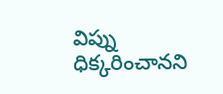విప్ను ధిక్కరించానని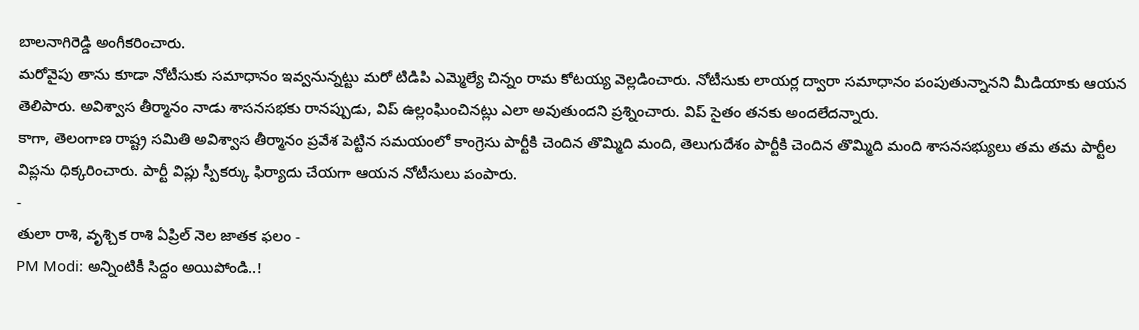బాలనాగిరెడ్డి అంగీకరించారు.
మరోవైపు తాను కూడా నోటీసుకు సమాధానం ఇవ్వనున్నట్టు మరో టిడిపి ఎమ్మెల్యే చిన్నం రామ కోటయ్య వెల్లడించారు. నోటీసుకు లాయర్ల ద్వారా సమాధానం పంపుతున్నానని మీడియాకు ఆయన తెలిపారు. అవిశ్వాస తీర్మానం నాడు శాసనసభకు రానప్పుడు, విప్ ఉల్లంఘించినట్లు ఎలా అవుతుందని ప్రశ్నించారు. విప్ సైతం తనకు అందలేదన్నారు.
కాగా, తెలంగాణ రాష్ట్ర సమితి అవిశ్వాస తీర్మానం ప్రవేశ పెట్టిన సమయంలో కాంగ్రెసు పార్టీకి చెందిన తొమ్మిది మంది, తెలుగుదేశం పార్టీకి చెందిన తొమ్మిది మంది శాసనసభ్యులు తమ తమ పార్టీల విప్లను ధిక్కరించారు. పార్టీ విప్లు స్పీకర్కు ఫిర్యాదు చేయగా ఆయన నోటీసులు పంపారు.
-
తులా రాశి, వృశ్చిక రాశి ఏప్రిల్ నెల జాతక ఫలం -
PM Modi: అన్నింటికీ సిద్దం అయిపోండి..!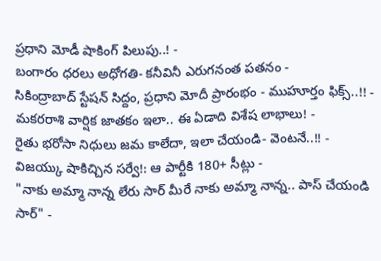ప్రధాని మోడీ షాకింగ్ పిలుపు..! -
బంగారం ధరలు అధోగతి- కనీవినీ ఎరుగనంత పతనం -
సికింద్రాబాద్ స్టేషన్ సిద్దం, ప్రధాని మోదీ ప్రారంభం - ముహూర్తం ఫిక్స్..!! -
మకరరాశి వార్షిక జాతకం ఇలా.. ఈ ఏడాది విశేష లాభాలు! -
రైతు భరోసా నిధులు జమ కాలేదా, ఇలా చేయండి- వెంటనే..!! -
విజయ్కు షాకిచ్చిన సర్వే!: ఆ పార్టీకి 180+ సీట్లు -
"నాకు అమ్మా నాన్న లేరు సార్ మీరే నాకు అమ్మా నాన్న.. పాస్ చేయండి సార్" -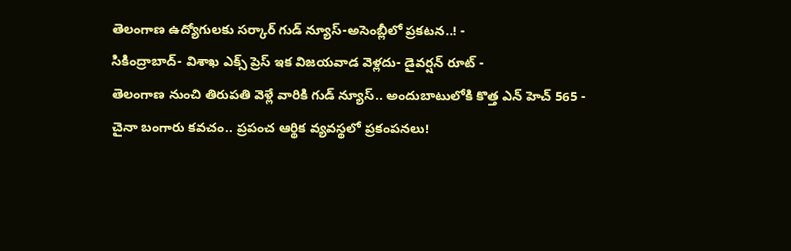తెలంగాణ ఉద్యోగులకు సర్కార్ గుడ్ న్యూస్-అసెంబ్లీలో ప్రకటన..! -
సికింద్రాబాద్- విశాఖ ఎక్స్ ప్రెస్ ఇక విజయవాడ వెళ్లదు- డైవర్షన్ రూట్ -
తెలంగాణ నుంచి తిరుపతి వెళ్లే వారికి గుడ్ న్యూస్.. అందుబాటులోకి కొత్త ఎన్ హెచ్ 565 -
చైనా బంగారు కవచం.. ప్రపంచ ఆర్థిక వ్యవస్థలో ప్రకంపనలు!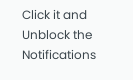Click it and Unblock the Notifications